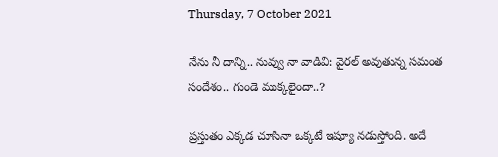Thursday, 7 October 2021

నేను నీ దాన్ని.. నువ్వు నా వాడివి: వైరల్ అవుతున్న సమంత సందేశం.. గుండె ముక్కలైందా..?

ప్రస్తుతం ఎక్కడ చూసినా ఒక్కటే ఇష్యూ నడుస్తోంది. అదే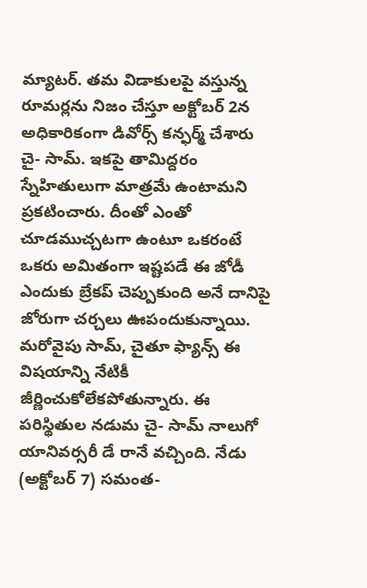మ్యాటర్. తమ విడాకులపై వస్తున్న రూమర్లను నిజం చేస్తూ అక్టోబర్ 2న అధికారికంగా డివోర్స్ కన్ఫర్మ్ చేశారు చై- సామ్. ఇకపై తామిద్దరం స్నేహితులుగా మాత్రమే ఉంటామని ప్రకటించారు. దీంతో ఎంతో చూడముచ్చటగా ఉంటూ ఒకరంటే ఒకరు అమితంగా ఇష్టపడే ఈ జోడీ ఎందుకు బ్రేకప్ చెప్పుకుంది అనే దానిపై జోరుగా చర్చలు ఊపందుకున్నాయి. మరోవైపు సామ్, చైతూ ఫ్యాన్స్ ఈ విషయాన్ని నేటికీ జీర్ణించుకోలేకపోతున్నారు. ఈ పరిస్థితుల నడుమ చై- సామ్ నాలుగో యానివర్సరీ డే రానే వచ్చింది. నేడు (అక్టోబర్ 7) సమంత-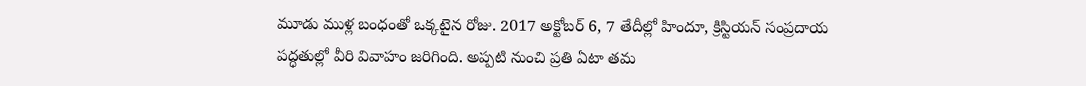మూడు ముళ్ల బంధంతో ఒక్కటైన రోజు. 2017 అక్టోబర్‌ 6, 7 తేదీల్లో హిందూ, క్రిస్టియన్ సంప్రదాయ పద్ధతుల్లో వీరి వివాహం జరిగింది. అప్పటి నుంచి ప్రతి ఏటా తమ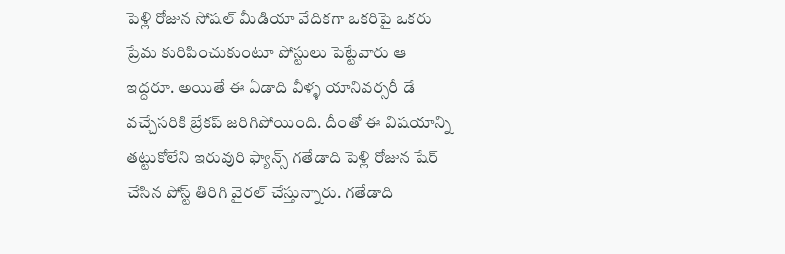పెళ్లి రోజున సోషల్ మీడియా వేదికగా ఒకరిపై ఒకరు ప్రేమ కురిపించుకుంటూ పోస్టులు పెట్టేవారు ఆ ఇద్దరూ. అయితే ఈ ఏడాది వీళ్ళ యానివర్సరీ డే వచ్చేసరికి బ్రేకప్ జరిగిపోయింది. దీంతో ఈ విషయాన్ని తట్టుకోలేని ఇరువురి ఫ్యాన్స్ గతేడాది పెళ్లి రోజున షేర్ చేసిన పోస్ట్ తిరిగి వైరల్ చేస్తున్నారు. గతేడాది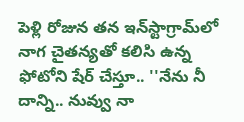పెళ్లి రోజున తన ఇన్‌స్టాగ్రామ్‌లో నాగ చైతన్యతో కలిసి ఉన్న ఫోటోని షేర్‌ చేస్తూ.. ''నేను నీ దాన్ని.. నువ్వు నా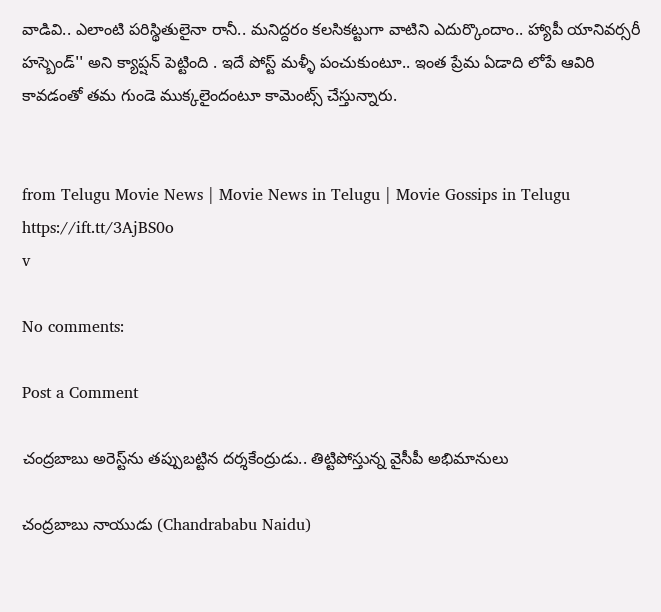వాడివి.. ఎలాంటి పరిస్థితులైనా రానీ.. మనిద్దరం కలసికట్టుగా వాటిని ఎదుర్కొందాం.. హ్యాపీ యానివర్సరీ హస్బెండ్‌'' అని క్యాప్షన్‌ పెట్టింది . ఇదే పోస్ట్ మళ్ళీ పంచుకుంటూ.. ఇంత ప్రేమ ఏడాది లోపే ఆవిరి కావడంతో తమ గుండె ముక్కలైందంటూ కామెంట్స్ చేస్తున్నారు.


from Telugu Movie News | Movie News in Telugu | Movie Gossips in Telugu https://ift.tt/3AjBS0o
v

No comments:

Post a Comment

చంద్రబాబు అరెస్ట్‌ను తప్పుబట్టిన దర్శకేంద్రుడు.. తిట్టిపోస్తున్న వైసీపీ అభిమానులు

చంద్రబాబు నాయుడు (Chandrababu Naidu)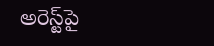అరెస్ట్‌పై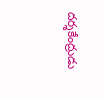దర్శకేంద్రుడు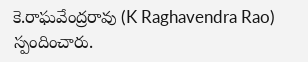కె.రాఘవేంద్రరావు (K Raghavendra Rao) స్పందించారు.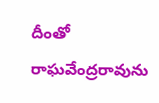దీంతో రాఘవేంద్రరావును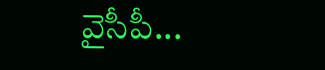వైసీపీ...